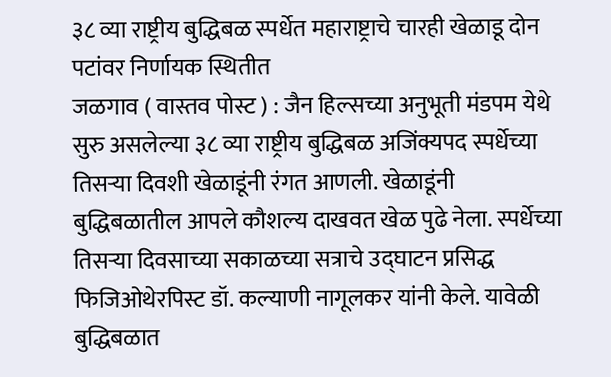३८ व्या राष्ट्रीय बुद्धिबळ स्पर्धेत महाराष्ट्राचे चारही खेळाडू दोन पटांवर निर्णायक स्थितीत
जळगाव ( वास्तव पोस्ट ) : जैन हिल्सच्या अनुभूती मंडपम येथे सुरु असलेल्या ३८ व्या राष्ट्रीय बुद्धिबळ अजिंक्यपद स्पर्धेच्या तिसऱ्या दिवशी खेळाडूंनी रंगत आणली. खेळाडूंनी बुद्धिबळातील आपले कौशल्य दाखवत खेळ पुढे नेला. स्पर्धेच्या तिसऱ्या दिवसाच्या सकाळच्या सत्राचे उद्घाटन प्रसिद्ध फिजिओथेरपिस्ट डॉ. कल्याणी नागूलकर यांनी केले. यावेळी बुद्धिबळात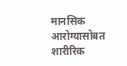मानसिक आरोग्यासोबत शारीरिक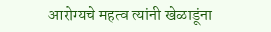आरोग्यचे महत्व त्यांनी खेळाडूंना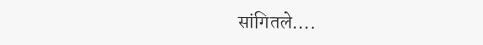सांगितले….